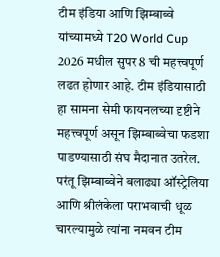टीम इंडिया आणि झिम्बाब्वे यांच्यामध्ये T20 World Cup 2026 मधील सुपर 8 ची महत्त्वपूर्ण लढत होणार आहे. टीम इंडियासाठी हा सामना सेमी फायनलच्या दृष्टीने महत्त्वपूर्ण असून झिम्बाब्वेचा फडशा पाडण्यासाठी संघ मैदानात उतरेल. परंतू झिम्बाब्वेने बलाढ्या ऑस्ट्रेलिया आणि श्रीलंकेला पराभवाची धूळ चारल्यामुळे त्यांना नमवन टीम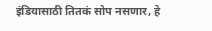इंडियासाठी तितकं सोप नसणार, हे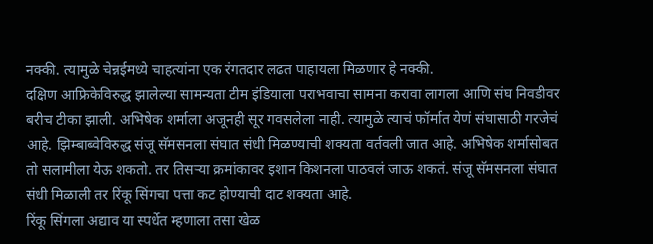नक्की. त्यामुळे चेन्नईमध्ये चाहत्यांना एक रंगतदार लढत पाहायला मिळणार हे नक्की.
दक्षिण आफ्रिकेविरुद्ध झालेल्या सामन्यता टीम इंडियाला पराभवाचा सामना करावा लागला आणि संघ निवडीवर बरीच टीका झाली. अभिषेक शर्माला अजूनही सूर गवसलेला नाही. त्यामुळे त्याचं फॉर्मात येणं संघासाठी गरजेचं आहे. झिम्बाब्वेविरुद्ध संजू सॅमसनला संघात संधी मिळण्याची शक्यता वर्तवली जात आहे. अभिषेक शर्मासोबत तो सलामीला येऊ शकतो. तर तिसऱ्या क्रमांकावर इशान किशनला पाठवलं जाऊ शकतं. संजू सॅमसनला संघात संधी मिळाली तर रिंकू सिंगचा पत्ता कट होण्याची दाट शक्यता आहे.
रिंकू सिंगला अद्याव या स्पर्धेत म्हणाला तसा खेळ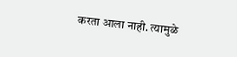करता आला नाही. त्यामुळे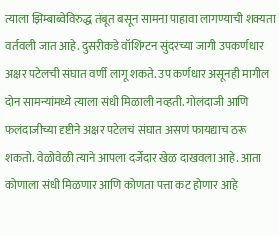त्याला झिम्बाब्वेविरुद्ध तंबूत बसून सामना पाहावा लागण्याची शक्यता वर्तवली जात आहे. दुसरीकडे वॉशिंग्टन सुंदरच्या जागी उपकर्णधार अक्षर पटेलची संघात वर्णी लागू शकते. उप कर्णधार असूनही मागील दोन सामन्यांमध्ये त्याला संधी मिळाली नव्हती. गोलंदाजी आणि फलंदाजीच्या दृष्टीने अक्षर पटेलचं संघात असणं फायद्याच ठरू शकतो. वेळोवेळी त्याने आपला दर्जेदार खेळ दाखवला आहे. आता कोणाला संधी मिळणार आणि कोणता पत्ता कट होणार आहे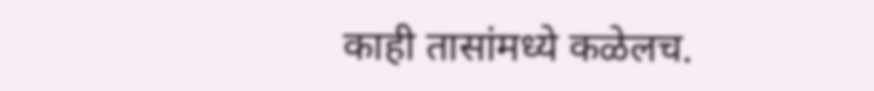काही तासांमध्ये कळेलच.